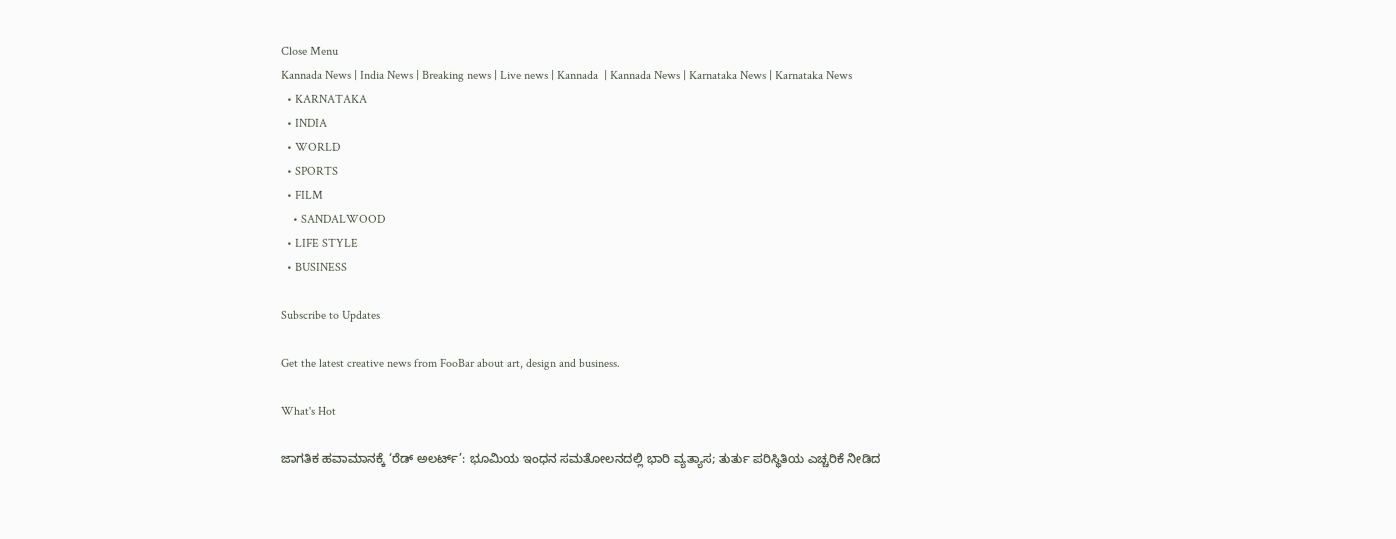Close Menu
Kannada News | India News | Breaking news | Live news | Kannada  | Kannada News | Karnataka News | Karnataka News
  • KARNATAKA
  • INDIA
  • WORLD
  • SPORTS
  • FILM
    • SANDALWOOD
  • LIFE STYLE
  • BUSINESS

Subscribe to Updates

Get the latest creative news from FooBar about art, design and business.

What's Hot

ಜಾಗತಿಕ ಹವಾಮಾನಕ್ಕೆ ‘ರೆಡ್ ಅಲರ್ಟ್’: ಭೂಮಿಯ ಇಂಧನ ಸಮತೋಲನದಲ್ಲಿ ಭಾರಿ ವ್ಯತ್ಯಾಸ; ತುರ್ತು ಪರಿಸ್ಥಿತಿಯ ಎಚ್ಚರಿಕೆ ನೀಡಿದ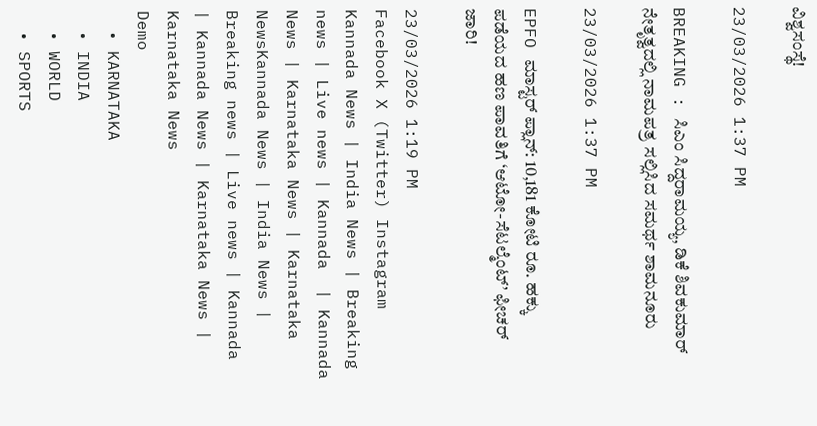ವಿಶ್ವಸಂಸ್ಥೆ!

23/03/2026 1:37 PM

BREAKING : ಸಿಎಂ ಸಿದ್ದರಾಮಯ್ಯ, ಡಿಕೆ ಶಿವಕುಮಾರ್ ನೇತೃತ್ವದಲ್ಲಿ ನಾಮಪತ್ರ ಸಲ್ಲಿಸಿದ ಸಮರ್ಥ ಶಾಮನೂರು

23/03/2026 1:37 PM

EPFO ಮಾಸ್ಟರ್ ಪ್ಲಾನ್: 10,181 ಕೋಟಿ ರೂ. ಹಕ್ಕು ಪಡೆಯದ ಹಣ ಪಾವತಿಗೆ ‘ಆಟೋ-ಸೆಟಲ್ಮೆಂಟ್’ ಫೀಚರ್ ಜಾರಿ!

23/03/2026 1:19 PM
Facebook X (Twitter) Instagram
Kannada News | India News | Breaking news | Live news | Kannada  | Kannada News | Karnataka News | Karnataka NewsKannada News | India News | Breaking news | Live news | Kannada  | Kannada News | Karnataka News | Karnataka News
Demo
  • KARNATAKA
  • INDIA
  • WORLD
  • SPORTS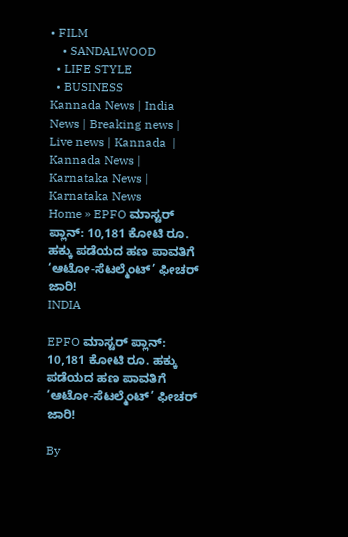• FILM
    • SANDALWOOD
  • LIFE STYLE
  • BUSINESS
Kannada News | India News | Breaking news | Live news | Kannada  | Kannada News | Karnataka News | Karnataka News
Home » EPFO ಮಾಸ್ಟರ್ ಪ್ಲಾನ್: 10,181 ಕೋಟಿ ರೂ. ಹಕ್ಕು ಪಡೆಯದ ಹಣ ಪಾವತಿಗೆ ‘ಆಟೋ-ಸೆಟಲ್ಮೆಂಟ್’ ಫೀಚರ್ ಜಾರಿ!
INDIA

EPFO ಮಾಸ್ಟರ್ ಪ್ಲಾನ್: 10,181 ಕೋಟಿ ರೂ. ಹಕ್ಕು ಪಡೆಯದ ಹಣ ಪಾವತಿಗೆ ‘ಆಟೋ-ಸೆಟಲ್ಮೆಂಟ್’ ಫೀಚರ್ ಜಾರಿ!

By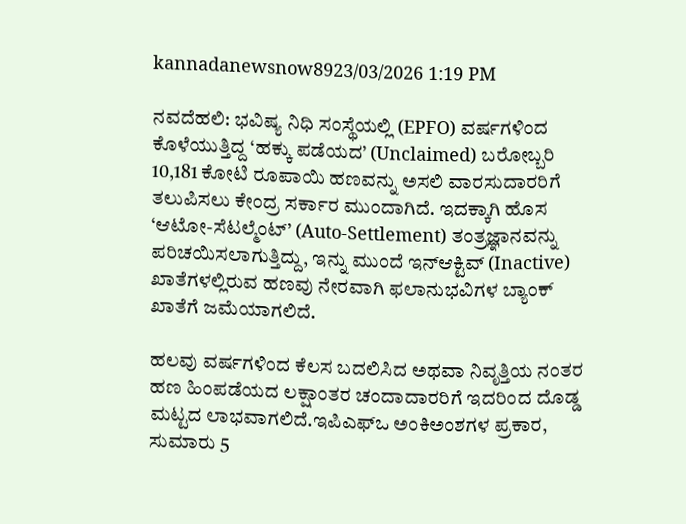kannadanewsnow8923/03/2026 1:19 PM

ನವದೆಹಲಿ: ಭವಿಷ್ಯ ನಿಧಿ ಸಂಸ್ಥೆಯಲ್ಲಿ (EPFO) ವರ್ಷಗಳಿಂದ ಕೊಳೆಯುತ್ತಿದ್ದ ‘ಹಕ್ಕು ಪಡೆಯದ’ (Unclaimed) ಬರೋಬ್ಬರಿ 10,181 ಕೋಟಿ ರೂಪಾಯಿ ಹಣವನ್ನು ಅಸಲಿ ವಾರಸುದಾರರಿಗೆ ತಲುಪಿಸಲು ಕೇಂದ್ರ ಸರ್ಕಾರ ಮುಂದಾಗಿದೆ. ಇದಕ್ಕಾಗಿ ಹೊಸ ‘ಆಟೋ-ಸೆಟಲ್ಮೆಂಟ್’ (Auto-Settlement) ತಂತ್ರಜ್ಞಾನವನ್ನು ಪರಿಚಯಿಸಲಾಗುತ್ತಿದ್ದು, ಇನ್ನು ಮುಂದೆ ಇನ್‌ಆಕ್ಟಿವ್ (Inactive) ಖಾತೆಗಳಲ್ಲಿರುವ ಹಣವು ನೇರವಾಗಿ ಫಲಾನುಭವಿಗಳ ಬ್ಯಾಂಕ್ ಖಾತೆಗೆ ಜಮೆಯಾಗಲಿದೆ.

ಹಲವು ವರ್ಷಗಳಿಂದ ಕೆಲಸ ಬದಲಿಸಿದ ಅಥವಾ ನಿವೃತ್ತಿಯ ನಂತರ ಹಣ ಹಿಂಪಡೆಯದ ಲಕ್ಷಾಂತರ ಚಂದಾದಾರರಿಗೆ ಇದರಿಂದ ದೊಡ್ಡ ಮಟ್ಟದ ಲಾಭವಾಗಲಿದೆ.ಇಪಿಎಫ್‌ಒ ಅಂಕಿಅಂಶಗಳ ಪ್ರಕಾರ, ಸುಮಾರು 5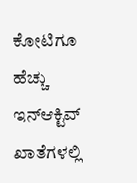ಕೋಟಿಗೂ ಹೆಚ್ಚು ಇನ್‌ಆಕ್ಟಿವ್ ಖಾತೆಗಳಲ್ಲಿ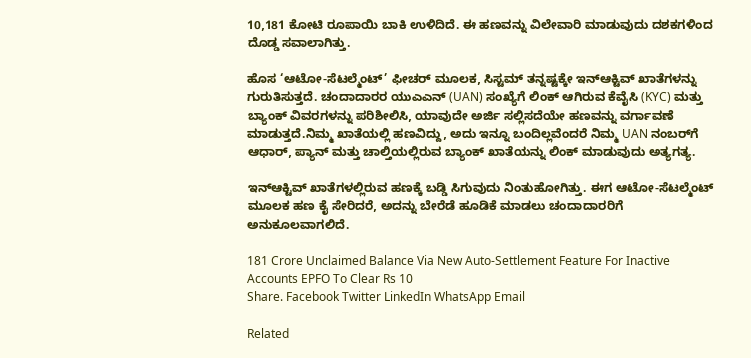10,181 ಕೋಟಿ ರೂಪಾಯಿ ಬಾಕಿ ಉಳಿದಿದೆ. ಈ ಹಣವನ್ನು ವಿಲೇವಾರಿ ಮಾಡುವುದು ದಶಕಗಳಿಂದ ದೊಡ್ಡ ಸವಾಲಾಗಿತ್ತು.

ಹೊಸ ‘ಆಟೋ-ಸೆಟಲ್ಮೆಂಟ್’ ಫೀಚರ್ ಮೂಲಕ, ಸಿಸ್ಟಮ್ ತನ್ನಷ್ಟಕ್ಕೇ ಇನ್‌ಆಕ್ಟಿವ್ ಖಾತೆಗಳನ್ನು ಗುರುತಿಸುತ್ತದೆ. ಚಂದಾದಾರರ ಯುಎಎನ್ (UAN) ಸಂಖ್ಯೆಗೆ ಲಿಂಕ್ ಆಗಿರುವ ಕೆವೈಸಿ (KYC) ಮತ್ತು ಬ್ಯಾಂಕ್ ವಿವರಗಳನ್ನು ಪರಿಶೀಲಿಸಿ, ಯಾವುದೇ ಅರ್ಜಿ ಸಲ್ಲಿಸದೆಯೇ ಹಣವನ್ನು ವರ್ಗಾವಣೆ ಮಾಡುತ್ತದೆ.ನಿಮ್ಮ ಖಾತೆಯಲ್ಲಿ ಹಣವಿದ್ದು, ಅದು ಇನ್ನೂ ಬಂದಿಲ್ಲವೆಂದರೆ ನಿಮ್ಮ UAN ನಂಬರ್‌ಗೆ ಆಧಾರ್, ಪ್ಯಾನ್ ಮತ್ತು ಚಾಲ್ತಿಯಲ್ಲಿರುವ ಬ್ಯಾಂಕ್ ಖಾತೆಯನ್ನು ಲಿಂಕ್ ಮಾಡುವುದು ಅತ್ಯಗತ್ಯ.

ಇನ್‌ಆಕ್ಟಿವ್ ಖಾತೆಗಳಲ್ಲಿರುವ ಹಣಕ್ಕೆ ಬಡ್ಡಿ ಸಿಗುವುದು ನಿಂತುಹೋಗಿತ್ತು. ಈಗ ಆಟೋ-ಸೆಟಲ್ಮೆಂಟ್ ಮೂಲಕ ಹಣ ಕೈ ಸೇರಿದರೆ, ಅದನ್ನು ಬೇರೆಡೆ ಹೂಡಿಕೆ ಮಾಡಲು ಚಂದಾದಾರರಿಗೆ ಅನುಕೂಲವಾಗಲಿದೆ.

181 Crore Unclaimed Balance Via New Auto-Settlement Feature For Inactive Accounts EPFO To Clear Rs 10
Share. Facebook Twitter LinkedIn WhatsApp Email

Related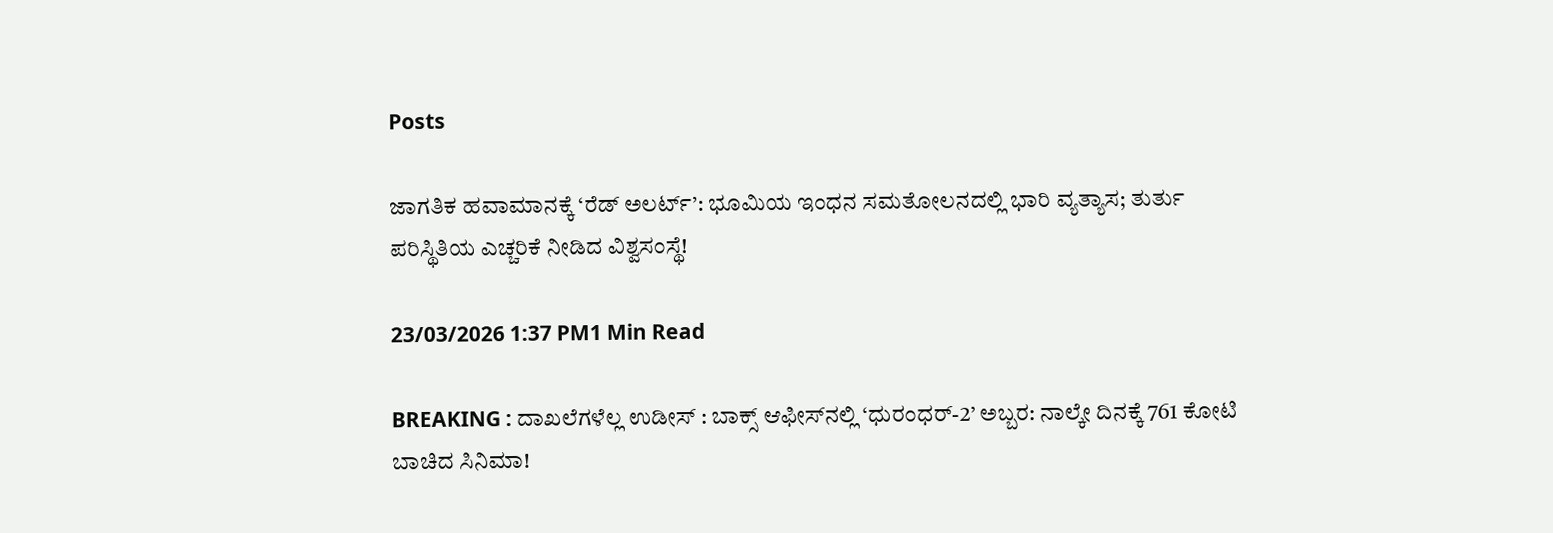Posts

ಜಾಗತಿಕ ಹವಾಮಾನಕ್ಕೆ ‘ರೆಡ್ ಅಲರ್ಟ್’: ಭೂಮಿಯ ಇಂಧನ ಸಮತೋಲನದಲ್ಲಿ ಭಾರಿ ವ್ಯತ್ಯಾಸ; ತುರ್ತು ಪರಿಸ್ಥಿತಿಯ ಎಚ್ಚರಿಕೆ ನೀಡಿದ ವಿಶ್ವಸಂಸ್ಥೆ!

23/03/2026 1:37 PM1 Min Read

BREAKING : ದಾಖಲೆಗಳೆಲ್ಲ ಉಡೀಸ್ : ಬಾಕ್ಸ್ ಆಫೀಸ್‌ನಲ್ಲಿ ‘ಧುರಂಧರ್-2’ ಅಬ್ಬರ: ನಾಲ್ಕೇ ದಿನಕ್ಕೆ 761 ಕೋಟಿ ಬಾಚಿದ ಸಿನಿಮಾ!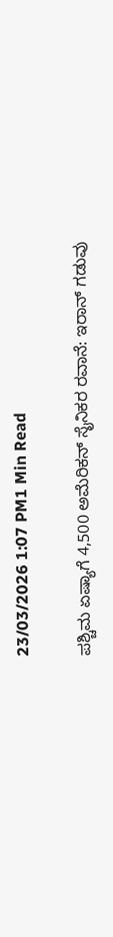23/03/2026 1:07 PM1 Min Read

ಪಶ್ಚಿಮ ಏಷ್ಯಾಗೆ 4,500 ಅಮೆರಿಕನ್ ಸೈನಿಕರ ರವಾನೆ: ಇರಾನ್ ಗಡುವು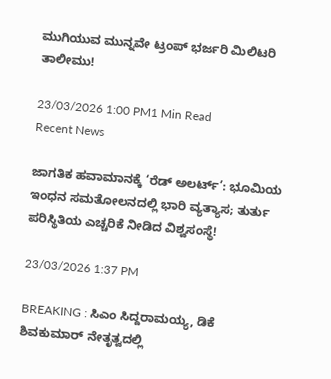ಮುಗಿಯುವ ಮುನ್ನವೇ ಟ್ರಂಪ್ ಭರ್ಜರಿ ಮಿಲಿಟರಿ ತಾಲೀಮು!

23/03/2026 1:00 PM1 Min Read
Recent News

ಜಾಗತಿಕ ಹವಾಮಾನಕ್ಕೆ ‘ರೆಡ್ ಅಲರ್ಟ್’: ಭೂಮಿಯ ಇಂಧನ ಸಮತೋಲನದಲ್ಲಿ ಭಾರಿ ವ್ಯತ್ಯಾಸ; ತುರ್ತು ಪರಿಸ್ಥಿತಿಯ ಎಚ್ಚರಿಕೆ ನೀಡಿದ ವಿಶ್ವಸಂಸ್ಥೆ!

23/03/2026 1:37 PM

BREAKING : ಸಿಎಂ ಸಿದ್ದರಾಮಯ್ಯ, ಡಿಕೆ ಶಿವಕುಮಾರ್ ನೇತೃತ್ವದಲ್ಲಿ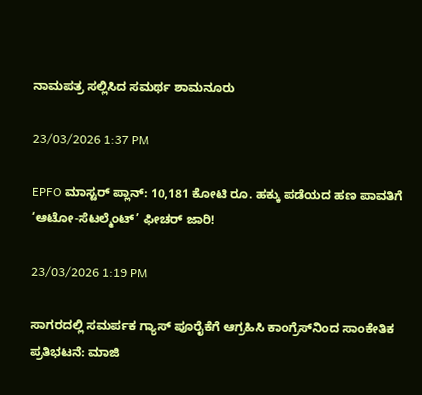ನಾಮಪತ್ರ ಸಲ್ಲಿಸಿದ ಸಮರ್ಥ ಶಾಮನೂರು

23/03/2026 1:37 PM

EPFO ಮಾಸ್ಟರ್ ಪ್ಲಾನ್: 10,181 ಕೋಟಿ ರೂ. ಹಕ್ಕು ಪಡೆಯದ ಹಣ ಪಾವತಿಗೆ ‘ಆಟೋ-ಸೆಟಲ್ಮೆಂಟ್’ ಫೀಚರ್ ಜಾರಿ!

23/03/2026 1:19 PM

ಸಾಗರದಲ್ಲಿ ಸಮರ್ಪಕ ಗ್ಯಾಸ್ ಪೂರೈಕೆಗೆ ಆಗ್ರಹಿಸಿ ಕಾಂಗ್ರೆಸ್‌ನಿಂದ ಸಾಂಕೇತಿಕ ಪ್ರತಿಭಟನೆ: ಮಾಜಿ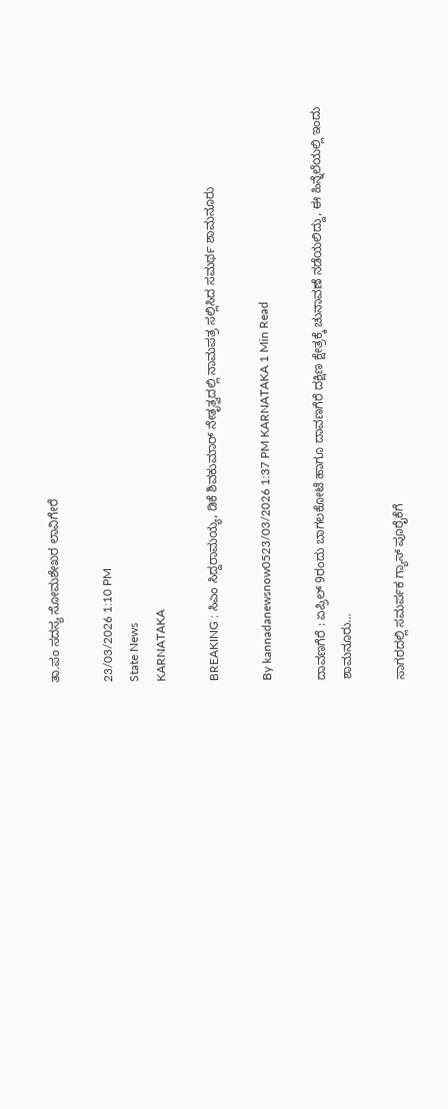ತಾ.ಪಂ ಸದಸ್ಯ ಸೋಮಶೇಖರ ಲಾವಿಗೇರೆ

23/03/2026 1:10 PM
State News
KARNATAKA

BREAKING : ಸಿಎಂ ಸಿದ್ದರಾಮಯ್ಯ, ಡಿಕೆ ಶಿವಕುಮಾರ್ ನೇತೃತ್ವದಲ್ಲಿ ನಾಮಪತ್ರ ಸಲ್ಲಿಸಿದ ಸಮರ್ಥ ಶಾಮನೂರು

By kannadanewsnow0523/03/2026 1:37 PM KARNATAKA 1 Min Read

ದಾವಣಗೆರೆ : ಏಪ್ರಿಲ್ 9ರಂದು ಬಾಗಲಕೋಟೆ ಹಾಗೂ ದಾವಣಗೆರೆ ದಕ್ಷಿಣ ಕ್ಷೇತ್ರಕ್ಕೆ ಚುನಾವಣೆ ನಡೆಯಲಿದ್ದು, ಈ ಹಿನ್ನೆಲೆಯಲ್ಲಿ ಇಂದು ಶಾಮನೂರು…

ಸಾಗರದಲ್ಲಿ ಸಮರ್ಪಕ ಗ್ಯಾಸ್ ಪೂರೈಕೆಗೆ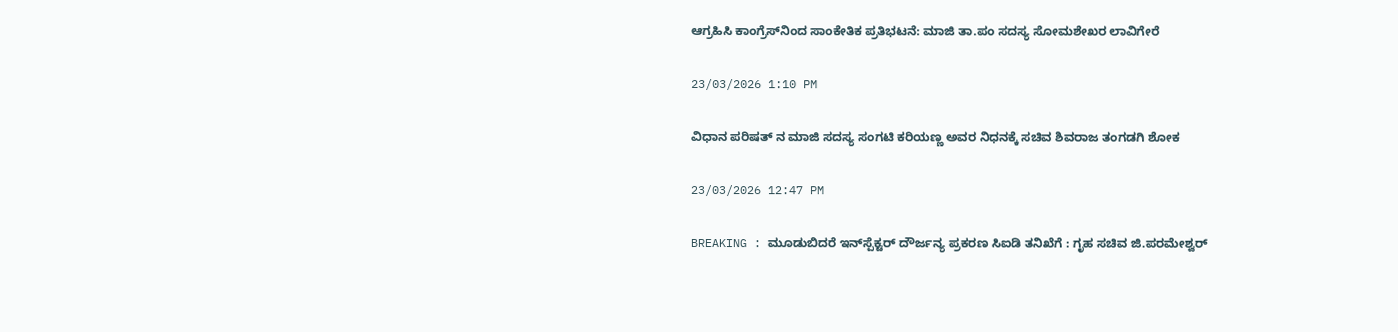ಆಗ್ರಹಿಸಿ ಕಾಂಗ್ರೆಸ್‌ನಿಂದ ಸಾಂಕೇತಿಕ ಪ್ರತಿಭಟನೆ: ಮಾಜಿ ತಾ.ಪಂ ಸದಸ್ಯ ಸೋಮಶೇಖರ ಲಾವಿಗೇರೆ

23/03/2026 1:10 PM

ವಿಧಾನ ಪರಿಷತ್ ನ ಮಾಜಿ ಸದಸ್ಯ ಸಂಗಟಿ ಕರಿಯಣ್ಣ ಅವರ ನಿಧನಕ್ಕೆ ಸಚಿವ ಶಿವರಾಜ ತಂಗಡಗಿ ಶೋಕ

23/03/2026 12:47 PM

BREAKING : ಮೂಡುಬಿದರೆ ಇನ್‌ಸ್ಪೆಕ್ಟರ್ ದೌರ್ಜನ್ಯ ಪ್ರಕರಣ ಸಿಐಡಿ‌ ತನಿಖೆಗೆ : ಗೃಹ ಸಚಿವ ಜಿ.ಪರಮೇಶ್ವರ್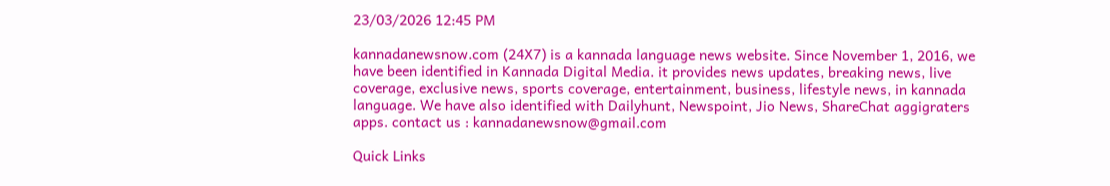23/03/2026 12:45 PM

kannadanewsnow.com (24X7) is a kannada language news website. Since November 1, 2016, we have been identified in Kannada Digital Media. it provides news updates, breaking news, live coverage, exclusive news, sports coverage, entertainment, business, lifestyle news, in kannada language. We have also identified with Dailyhunt, Newspoint, Jio News, ShareChat aggigraters apps. contact us : kannadanewsnow@gmail.com

Quick Links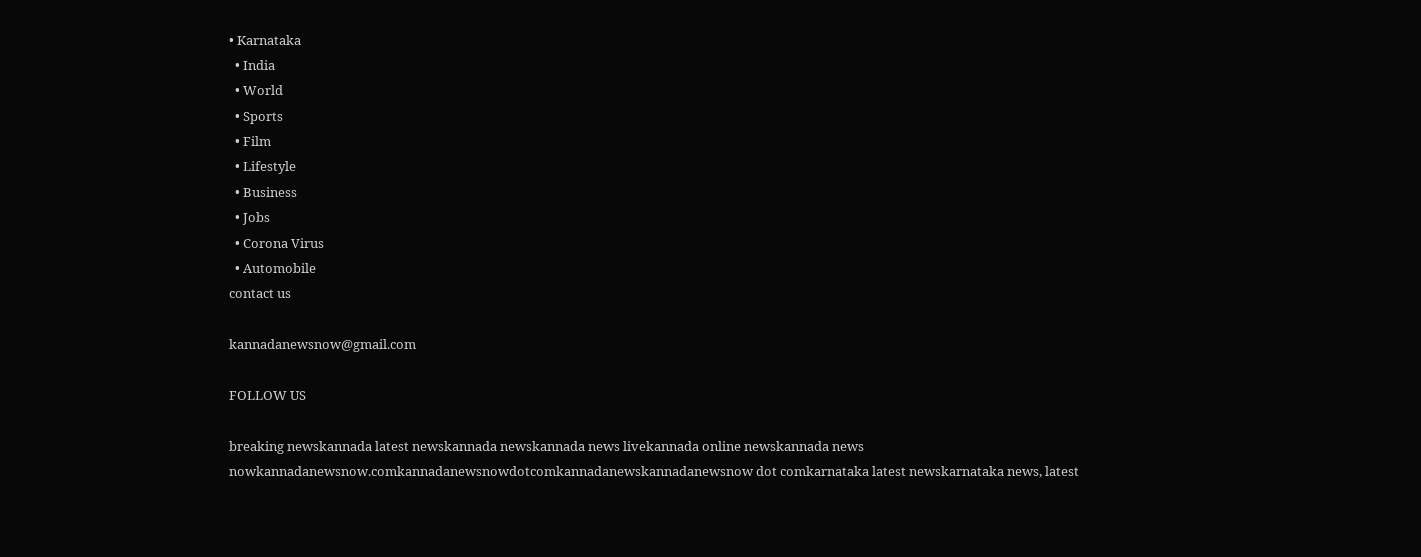• Karnataka
  • India
  • World
  • Sports
  • Film
  • Lifestyle
  • Business
  • Jobs
  • Corona Virus
  • Automobile
contact us

kannadanewsnow@gmail.com

FOLLOW US

breaking newskannada latest newskannada newskannada news livekannada online newskannada news nowkannadanewsnow.comkannadanewsnowdotcomkannadanewskannadanewsnow dot comkarnataka latest newskarnataka news, latest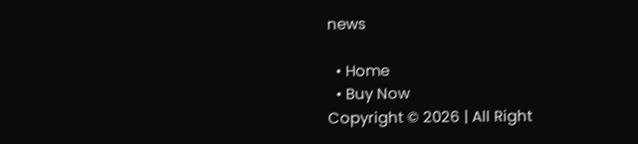news

  • Home
  • Buy Now
Copyright © 2026 | All Right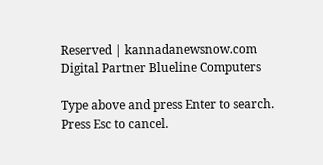Reserved | kannadanewsnow.com
Digital Partner Blueline Computers

Type above and press Enter to search. Press Esc to cancel.